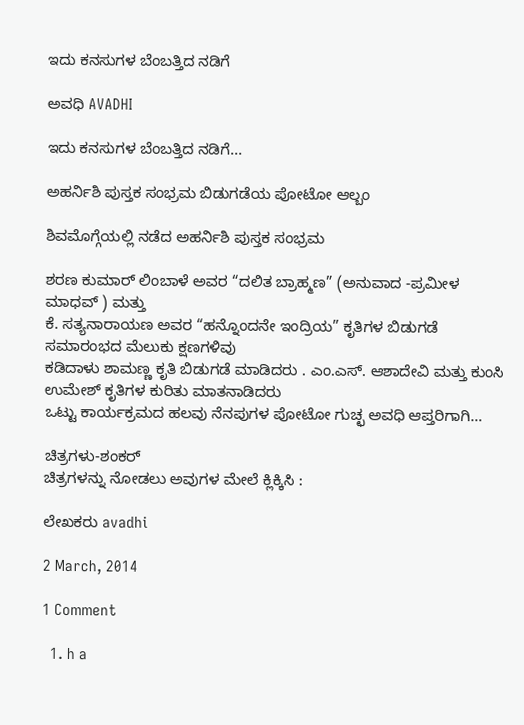ಇದು ಕನಸುಗಳ ಬೆಂಬತ್ತಿದ ನಡಿಗೆ‍

ಅವಧಿ AVADHI

ಇದು ಕನಸುಗಳ ಬೆಂಬತ್ತಿದ ನಡಿಗೆ...

ಅಹರ್ನಿಶಿ ಪುಸ್ತಕ ಸಂಭ್ರಮ ಬಿಡುಗಡೆಯ ಪೋಟೋ ಆಲ್ಬಂ

ಶಿವಮೊಗ್ಗೆಯಲ್ಲಿ ನಡೆದ ಅಹರ್ನಿಶಿ ಪುಸ್ತಕ ಸಂಭ್ರಮ

ಶರಣ ಕುಮಾರ್ ಲಿಂಬಾಳೆ ಅವರ “ದಲಿತ ಬ್ರಾಹ್ಮಣ” (ಅನುವಾದ -ಪ್ರಮೀಳ ಮಾಧವ್ ) ಮತ್ತು
ಕೆ. ಸತ್ಯನಾರಾಯಣ ಅವರ “ಹನ್ನೊಂದನೇ ಇಂದ್ರಿಯ” ಕೃತಿಗಳ ಬಿಡುಗಡೆ ಸಮಾರಂಭದ ಮೆಲುಕು ಕ್ಷಣಗಳಿವು
ಕಡಿದಾಳು ಶಾಮಣ್ಣ ಕೃತಿ ಬಿಡುಗಡೆ ಮಾಡಿದರು . ಎಂ.ಎಸ್. ಆಶಾದೇವಿ ಮತ್ತು ಕುಂಸಿ ಉಮೇಶ್ ಕೃತಿಗಳ ಕುರಿತು ಮಾತನಾಡಿದರು
ಒಟ್ಟು ಕಾರ್ಯಕ್ರಮದ ಹಲವು ನೆನಪುಗಳ ಪೋಟೋ ಗುಚ್ಛ ಅವಧಿ ಆಪ್ತರಿಗಾಗಿ…

ಚಿತ್ರಗಳು-ಶಂಕರ್
ಚಿತ್ರಗಳನ್ನು ನೋಡಲು ಅವುಗಳ ಮೇಲೆ ಕ್ಲಿಕ್ಕಿಸಿ :

ಲೇಖಕರು avadhi

2 March, 2014

1 Comment

  1. h a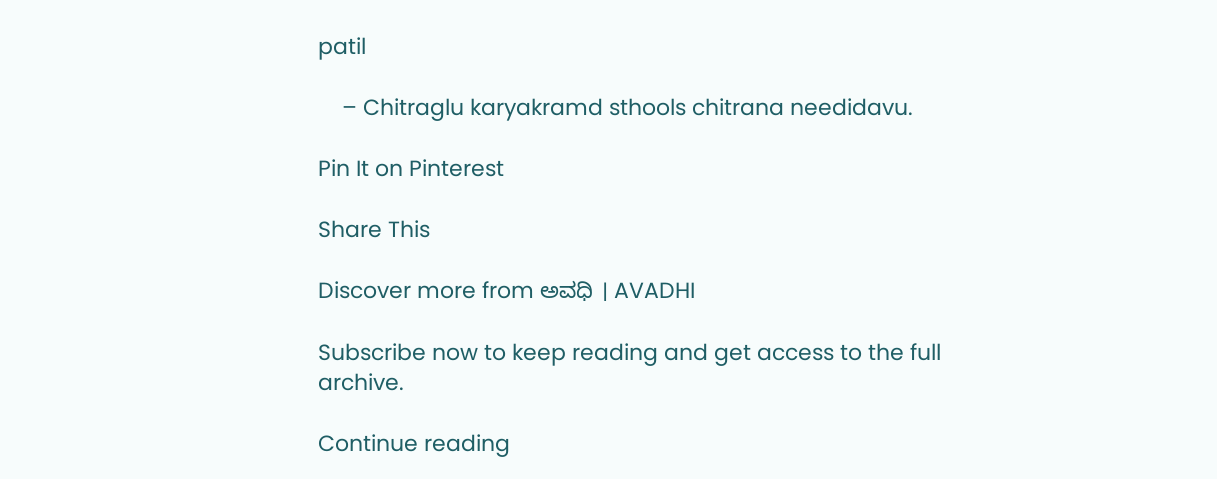patil

    – Chitraglu karyakramd sthools chitrana needidavu.

Pin It on Pinterest

Share This

Discover more from ಅವಧಿ । AVADHI

Subscribe now to keep reading and get access to the full archive.

Continue reading